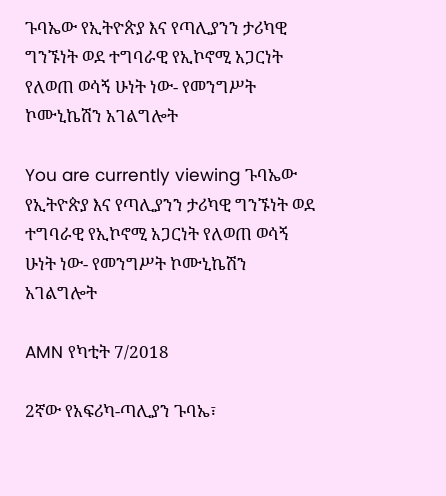ጉባኤው የኢትዮጵያ እና የጣሊያንን ታሪካዊ ግንኙነት ወደ ተግባራዊ የኢኮኖሚ አጋርነት የለወጠ ወሳኝ ሁነት ነው- የመንግሥት ኮሙኒኬሽን አገልግሎት

You are currently viewing ጉባኤው የኢትዮጵያ እና የጣሊያንን ታሪካዊ ግንኙነት ወደ ተግባራዊ የኢኮኖሚ አጋርነት የለወጠ ወሳኝ ሁነት ነው- የመንግሥት ኮሙኒኬሽን አገልግሎት

AMN የካቲት 7/2018

2ኛው የአፍሪካ-ጣሊያን ጉባኤ፣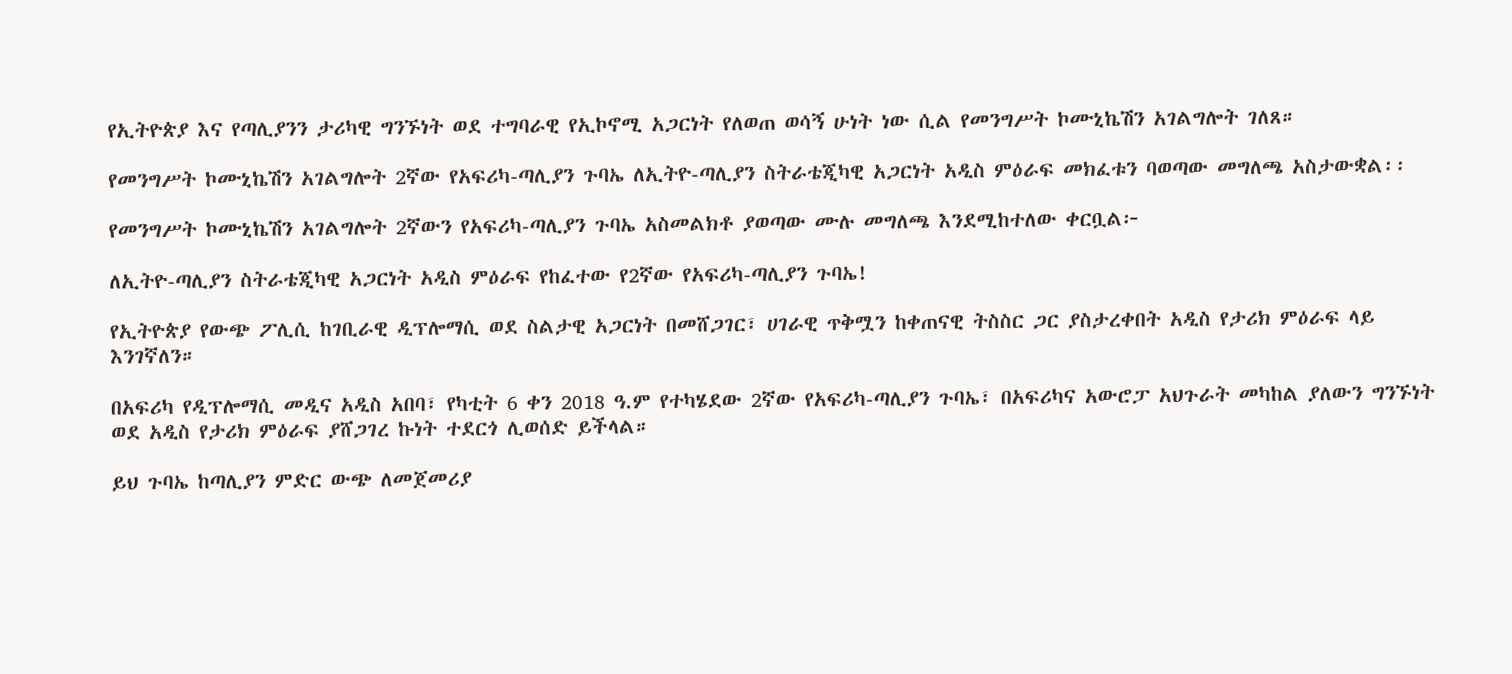የኢትዮጵያ እና የጣሊያንን ታሪካዊ ግንኙነት ወደ ተግባራዊ የኢኮኖሚ አጋርነት የለወጠ ወሳኝ ሁነት ነው ሲል የመንግሥት ኮሙኒኬሽን አገልግሎት ገለጸ።

የመንግሥት ኮሙኒኬሽን አገልግሎት 2ኛው የአፍሪካ-ጣሊያን ጉባኤ ለኢትዮ-ጣሊያን ስትራቴጂካዊ አጋርነት አዲስ ምዕራፍ መክፈቱን ባወጣው መግለጫ አስታውቋል፡፡

የመንግሥት ኮሙኒኬሽን አገልግሎት 2ኛውን የአፍሪካ-ጣሊያን ጉባኤ አስመልክቶ ያወጣው ሙሉ መግለጫ እንደሚከተለው ቀርቧል፦

ለኢትዮ-ጣሊያን ስትራቴጂካዊ አጋርነት አዲስ ምዕራፍ የከፈተው የ2ኛው የአፍሪካ-ጣሊያን ጉባኤ!

የኢትዮጵያ የውጭ ፖሊሲ ከገቢራዊ ዲፕሎማሲ ወደ ስልታዊ አጋርነት በመሸጋገር፣ ሀገራዊ ጥቅሟን ከቀጠናዊ ትስስር ጋር ያስታረቀበት አዲስ የታሪክ ምዕራፍ ላይ እንገኛለን።

በአፍሪካ የዲፕሎማሲ መዲና አዲስ አበባ፣ የካቲት 6 ቀን 2018 ዓ.ም የተካሄደው 2ኛው የአፍሪካ-ጣሊያን ጉባኤ፣ በአፍሪካና አውሮፓ አህጉራት መካከል ያለውን ግንኙነት ወደ አዲስ የታሪክ ምዕራፍ ያሸጋገረ ኩነት ተደርጎ ሊወሰድ ይችላል።

ይህ ጉባኤ ከጣሊያን ምድር ውጭ ለመጀመሪያ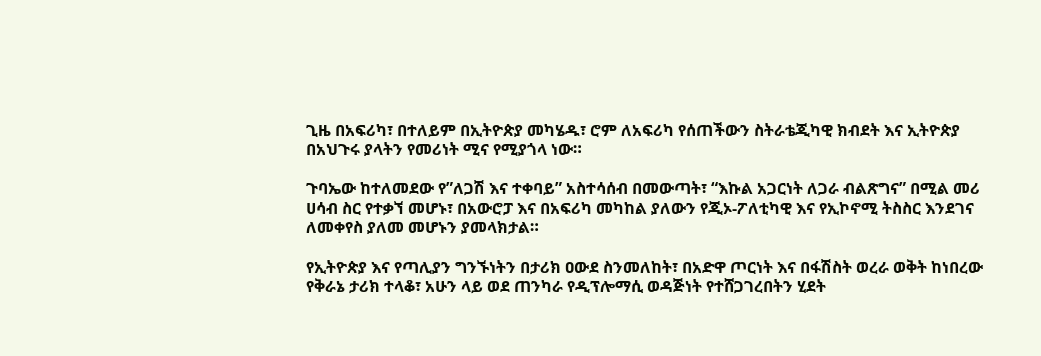ጊዜ በአፍሪካ፣ በተለይም በኢትዮጵያ መካሄዱ፣ ሮም ለአፍሪካ የሰጠችውን ስትራቴጂካዊ ክብደት እና ኢትዮጵያ በአህጉሩ ያላትን የመሪነት ሚና የሚያጎላ ነው።

ጉባኤው ከተለመደው የ”ለጋሽ እና ተቀባይ” አስተሳሰብ በመውጣት፣ “እኩል አጋርነት ለጋራ ብልጽግና” በሚል መሪ ሀሳብ ስር የተቃኘ መሆኑ፣ በአውሮፓ እና በአፍሪካ መካከል ያለውን የጂኦ-ፖለቲካዊ እና የኢኮኖሚ ትስስር እንደገና ለመቀየስ ያለመ መሆኑን ያመላክታል።

የኢትዮጵያ እና የጣሊያን ግንኙነትን በታሪክ ዐውደ ስንመለከት፣ በአድዋ ጦርነት እና በፋሽስት ወረራ ወቅት ከነበረው የቅራኔ ታሪክ ተላቆ፣ አሁን ላይ ወደ ጠንካራ የዲፕሎማሲ ወዳጅነት የተሸጋገረበትን ሂደት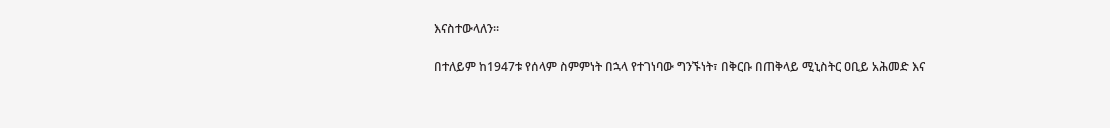እናስተውላለን።

በተለይም ከ1947ቱ የሰላም ስምምነት በኋላ የተገነባው ግንኙነት፣ በቅርቡ በጠቅላይ ሚኒስትር ዐቢይ አሕመድ እና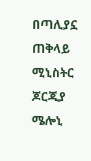በጣሊያኗ ጠቅላይ ሚኒስትር ጆርጂያ ሜሎኒ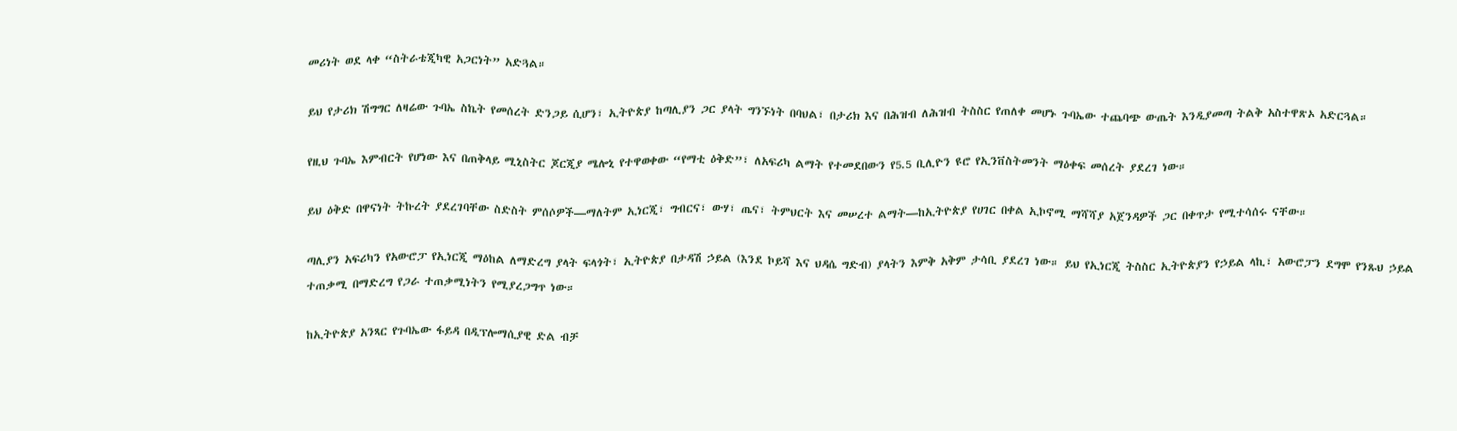መሪነት ወደ ላቀ “ስትራቴጂካዊ አጋርነት” አድጓል።

ይህ የታሪክ ሽግግር ለዛሬው ጉባኤ ስኬት የመሰረት ድንጋይ ሲሆን፣ ኢትዮጵያ ከጣሊያን ጋር ያላት ግንኙነት በባህል፣ በታሪክ እና በሕዝብ ለሕዝብ ትስስር የጠለቀ መሆኑ ጉባኤው ተጨባጭ ውጤት እንዲያመጣ ትልቅ አስተዋጽኦ አድርጓል።

የዚህ ጉባኤ እምብርት የሆነው እና በጠቅላይ ሚኒስትር ጆርጂያ ሜሎኒ የተዋወቀው “የማቲ ዕቅድ”፣ ለአፍሪካ ልማት የተመደበውን የ5.5 ቢሊዮን ዩሮ የኢንቨስትመንት ማዕቀፍ መሰረት ያደረገ ነው።

ይህ ዕቅድ በዋናነት ትኩረት ያደረገባቸው ስድስት ምሰሶዎች—ማለትም ኢነርጂ፣ ግብርና፣ ውሃ፣ ጤና፣ ትምህርት እና መሠረተ ልማት—ከኢትዮጵያ የሀገር በቀል ኢኮኖሚ ማሻሻያ አጀንዳዎች ጋር በቀጥታ የሚተሳሰሩ ናቸው።

ጣሊያን አፍሪካን የአውሮፓ የኢነርጂ ማዕከል ለማድረግ ያላት ፍላጎት፣ ኢትዮጵያ በታዳሽ ኃይል (እንደ ኮይሻ እና ህዳሴ ግድብ) ያላትን እምቅ አቅም ታሳቢ ያደረገ ነው። ይህ የኢነርጂ ትስስር ኢትዮጵያን የኃይል ላኪ፣ አውሮፓን ደግሞ የንጹህ ኃይል ተጠቃሚ በማድረግ የጋራ ተጠቃሚነትን የሚያረጋግጥ ነው።

ከኢትዮጵያ አንጻር የጉባኤው ፋይዳ በዲፕሎማሲያዊ ድል ብቻ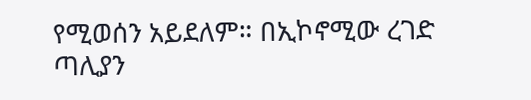የሚወሰን አይደለም። በኢኮኖሚው ረገድ ጣሊያን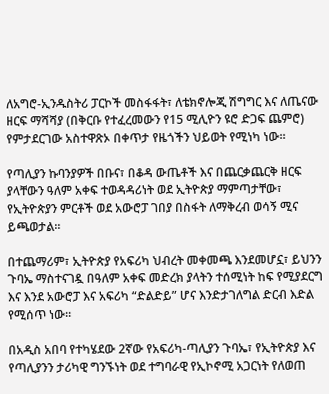ለአግሮ-ኢንዱስትሪ ፓርኮች መስፋፋት፣ ለቴክኖሎጂ ሽግግር እና ለጤናው ዘርፍ ማሻሻያ (በቅርቡ የተፈረመውን የ15 ሚሊዮን ዩሮ ድጋፍ ጨምሮ) የምታደርገው አስተዋጽኦ በቀጥታ የዜጎችን ህይወት የሚነካ ነው።

የጣሊያን ኩባንያዎች በቡና፣ በቆዳ ውጤቶች እና በጨርቃጨርቅ ዘርፍ ያላቸውን ዓለም አቀፍ ተወዳዳሪነት ወደ ኢትዮጵያ ማምጣታቸው፣ የኢትዮጵያን ምርቶች ወደ አውሮፓ ገበያ በስፋት ለማቅረብ ወሳኝ ሚና ይጫወታል።

በተጨማሪም፣ ኢትዮጵያ የአፍሪካ ህብረት መቀመጫ እንደመሆኗ፣ ይህንን ጉባኤ ማስተናገዷ በዓለም አቀፍ መድረክ ያላትን ተሰሚነት ከፍ የሚያደርግ እና እንደ አውሮፓ እና አፍሪካ “ድልድይ” ሆና እንድታገለግል ድርብ እድል የሚሰጥ ነው።

በአዲስ አበባ የተካሄደው 2ኛው የአፍሪካ-ጣሊያን ጉባኤ፣ የኢትዮጵያ እና የጣሊያንን ታሪካዊ ግንኙነት ወደ ተግባራዊ የኢኮኖሚ አጋርነት የለወጠ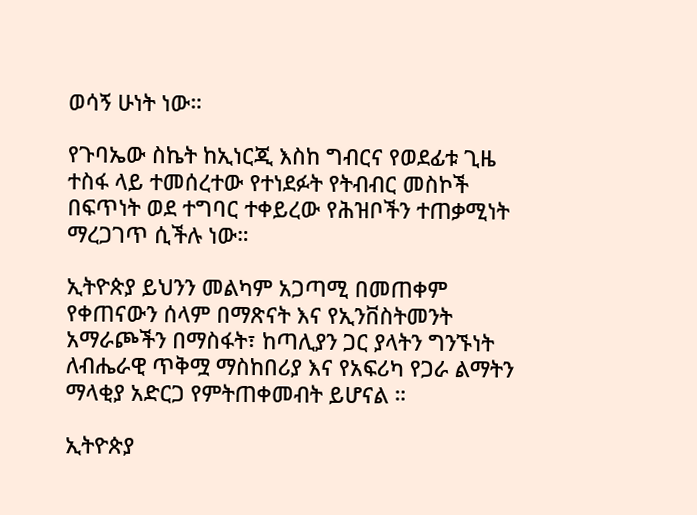ወሳኝ ሁነት ነው።

የጉባኤው ስኬት ከኢነርጂ እስከ ግብርና የወደፊቱ ጊዜ ተስፋ ላይ ተመሰረተው የተነደፉት የትብብር መስኮች በፍጥነት ወደ ተግባር ተቀይረው የሕዝቦችን ተጠቃሚነት ማረጋገጥ ሲችሉ ነው።

ኢትዮጵያ ይህንን መልካም አጋጣሚ በመጠቀም የቀጠናውን ሰላም በማጽናት እና የኢንቨስትመንት አማራጮችን በማስፋት፣ ከጣሊያን ጋር ያላትን ግንኙነት ለብሔራዊ ጥቅሟ ማስከበሪያ እና የአፍሪካ የጋራ ልማትን ማላቂያ አድርጋ የምትጠቀመብት ይሆናል ።

ኢትዮጵያ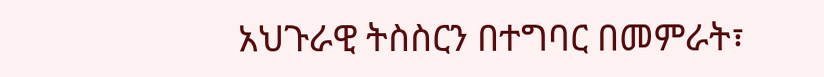አህጉራዊ ትስስርን በተግባር በመምራት፣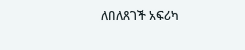ለበለጸገች አፍሪካ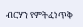ብርሃን የምትፈነጥቅ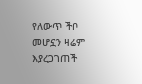የለውጥ ችቦ መሆኗን ዛሬም እያረጋገጠች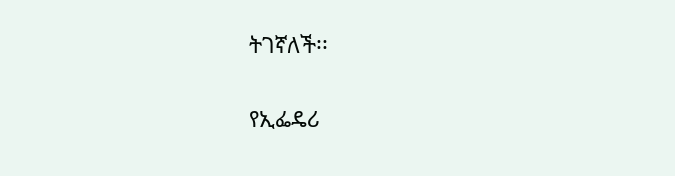ትገኛለች፡፡

የኢፌዴሪ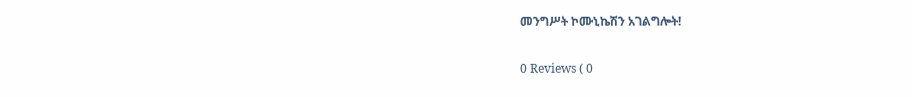መንግሥት ኮሙኒኬሽን አገልግሎት!

0 Reviews ( 0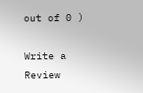out of 0 )

Write a Review